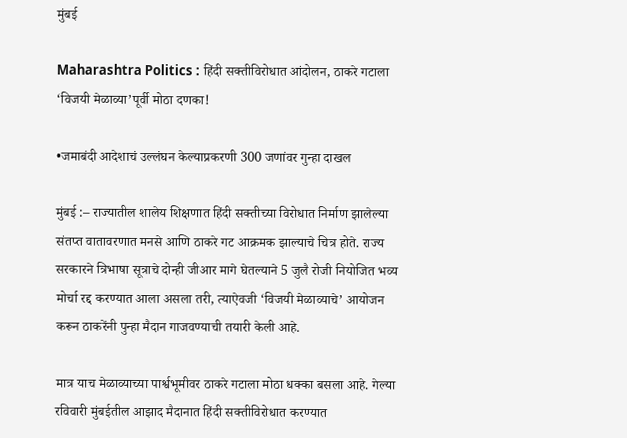मुंबई

Maharashtra Politics : हिंदी सक्तीविरोधात आंदोलन, ठाकरे गटाला ‘विजयी मेळाव्या’पूर्वी मोठा दणका!

•जमाबंदी आदेशाचं उल्लंघन केल्याप्रकरणी 300 जणांवर गुन्हा दाखल

मुंबई :– राज्यातील शालेय शिक्षणात हिंदी सक्तीच्या विरोधात निर्माण झालेल्या संतप्त वातावरणात मनसे आणि ठाकरे गट आक्रमक झाल्याचे चित्र होते. राज्य सरकारने त्रिभाषा सूत्राचे दोन्ही जीआर मागे घेतल्याने 5 जुलै रोजी नियोजित भव्य मोर्चा रद्द करण्यात आला असला तरी, त्याऐवजी ‘विजयी मेळाव्याचे’ आयोजन करून ठाकरेंनी पुन्हा मैदान गाजवण्याची तयारी केली आहे.

मात्र याच मेळाव्याच्या पार्श्वभूमीवर ठाकरे गटाला मोठा धक्का बसला आहे. गेल्या रविवारी मुंबईतील आझाद मैदानात हिंदी सक्तीविरोधात करण्यात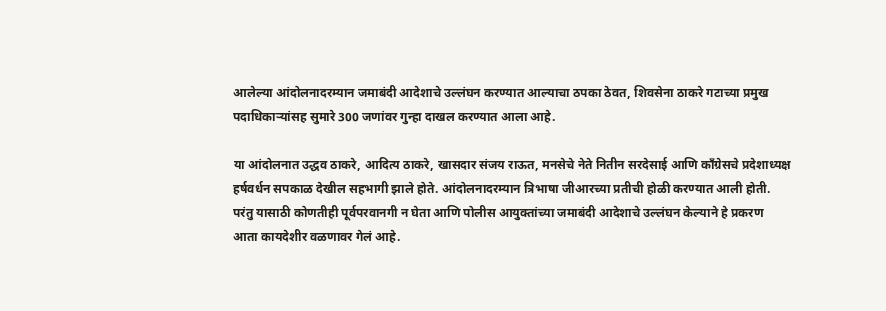आलेल्या आंदोलनादरम्यान जमाबंदी आदेशाचे उल्लंघन करण्यात आल्याचा ठपका ठेवत, शिवसेना ठाकरे गटाच्या प्रमुख पदाधिकाऱ्यांसह सुमारे 300 जणांवर गुन्हा दाखल करण्यात आला आहे.

या आंदोलनात उद्धव ठाकरे, आदित्य ठाकरे, खासदार संजय राऊत, मनसेचे नेते नितीन सरदेसाई आणि काँग्रेसचे प्रदेशाध्यक्ष हर्षवर्धन सपकाळ देखील सहभागी झाले होते. आंदोलनादरम्यान त्रिभाषा जीआरच्या प्रतीची होळी करण्यात आली होती. परंतु यासाठी कोणतीही पूर्वपरवानगी न घेता आणि पोलीस आयुक्तांच्या जमाबंदी आदेशाचे उल्लंघन केल्याने हे प्रकरण आता कायदेशीर वळणावर गेलं आहे.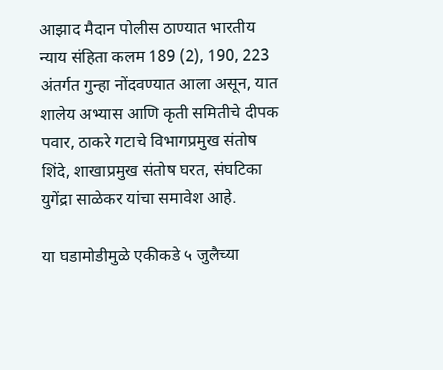आझाद मैदान पोलीस ठाण्यात भारतीय न्याय संहिता कलम 189 (2), 190, 223 अंतर्गत गुन्हा नोंदवण्यात आला असून, यात शालेय अभ्यास आणि कृती समितीचे दीपक पवार, ठाकरे गटाचे विभागप्रमुख संतोष शिंदे, शाखाप्रमुख संतोष घरत, संघटिका युगेंद्रा साळेकर यांचा समावेश आहे.

या घडामोडीमुळे एकीकडे ५ जुलैच्या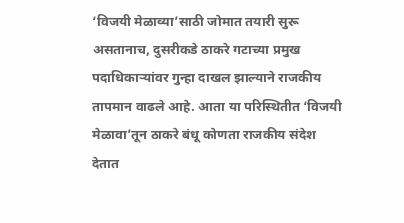‘विजयी मेळाव्या’साठी जोमात तयारी सुरू असतानाच, दुसरीकडे ठाकरे गटाच्या प्रमुख पदाधिकाऱ्यांवर गुन्हा दाखल झाल्याने राजकीय तापमान वाढले आहे. आता या परिस्थितीत ‘विजयी मेळावा’तून ठाकरे बंधू कोणता राजकीय संदेश देतात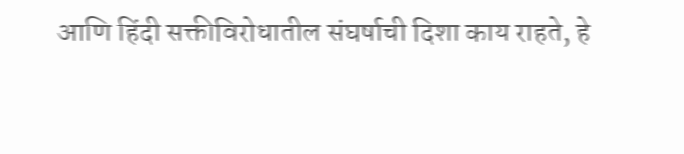आणि हिंदी सक्तीविरोधातील संघर्षाची दिशा काय राहते, हे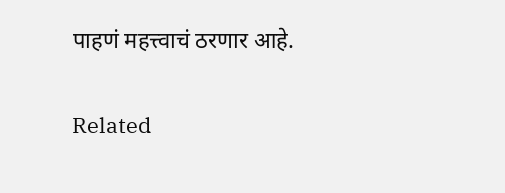पाहणं महत्त्वाचं ठरणार आहे.

Related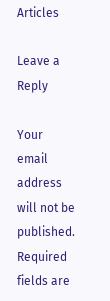Articles

Leave a Reply

Your email address will not be published. Required fields are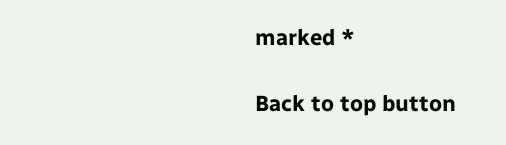marked *

Back to top button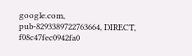google.com, pub-8293389722763664, DIRECT, f08c47fec0942fa0